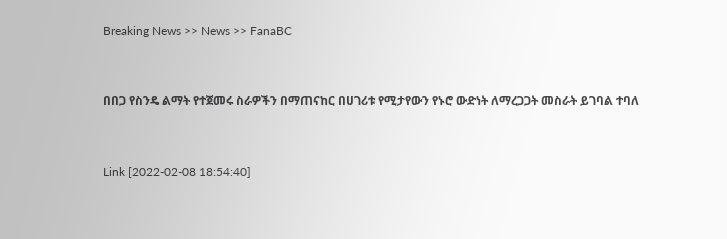Breaking News >> News >> FanaBC


በበጋ የስንዴ ልማት የተጀመሩ ስራዎችን በማጠናከር በሀገሪቱ የሚታየውን የኑሮ ውድነት ለማረጋጋት መስራት ይገባል ተባለ


Link [2022-02-08 18:54:40]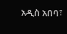አዲስ አበባ፣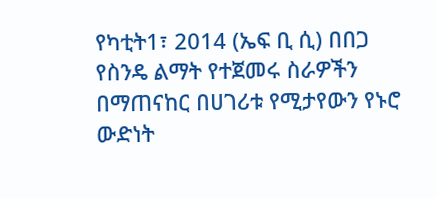የካቲት1፣ 2014 (ኤፍ ቢ ሲ) በበጋ የስንዴ ልማት የተጀመሩ ስራዎችን በማጠናከር በሀገሪቱ የሚታየውን የኑሮ ውድነት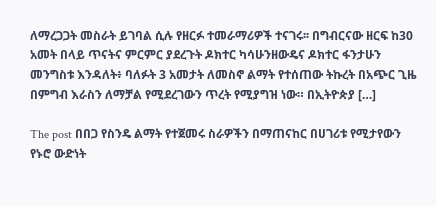ለማረጋጋት መስራት ይገባል ሲሉ የዘርፉ ተመራማሪዎች ተናገሩ፡፡ በግብርናው ዘርፍ ከ30 አመት በላይ ጥናትና ምርምር ያደረጉት ዶክተር ካሳሁንዘውዴና ዶክተር ፋንታሁን መንግስቱ እንዳለት፥ ባለፉት 3 አመታት ለመስኖ ልማት የተሰጠው ትኩረት በአጭር ጊዜ በምግብ እራስን ለማቻል የሚደረገውን ጥረት የሚያግዝ ነው። በኢትዮጵያ […]

The post በበጋ የስንዴ ልማት የተጀመሩ ስራዎችን በማጠናከር በሀገሪቱ የሚታየውን የኑሮ ውድነት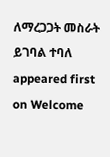ለማረጋጋት መስራት ይገባል ተባለ appeared first on Welcome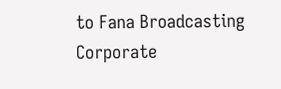to Fana Broadcasting Corporate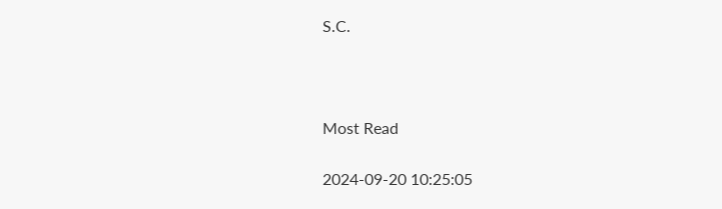S.C.



Most Read

2024-09-20 10:25:05